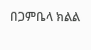በጋምቤላ ክልል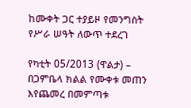ከሙቀት ጋር ተያይዞ የመንግስት የሥራ ሠዓት ለውጥ ተደረገ

የካቲት 05/2013 (ዋልታ) – በጋምቤላ ክልል የሙቀቱ መጠን እየጨመረ በመምጣቱ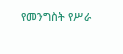የመንግስት የሥራ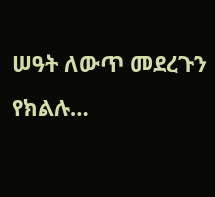ሠዓት ለውጥ መደረጉን የክልሉ…